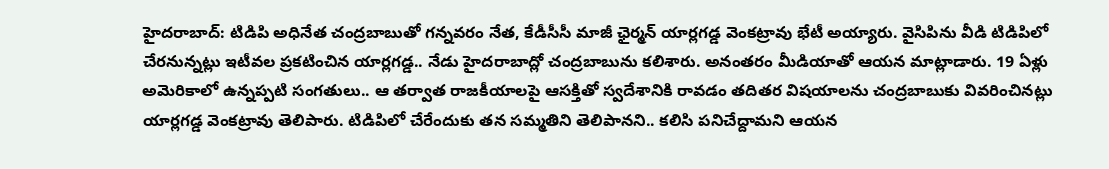హైదరాబాద్: టిడిపి అధినేత చంద్రబాబుతో గన్నవరం నేత, కేడీసీసీ మాజీ ఛైర్మన్ యార్లగడ్డ వెంకట్రావు భేటీ అయ్యారు. వైసిపిను వీడి టిడిపిలో చేరనున్నట్లు ఇటీవల ప్రకటించిన యార్లగడ్డ.. నేడు హైదరాబాద్లో చంద్రబాబును కలిశారు. అనంతరం మీడియాతో ఆయన మాట్లాడారు. 19 ఏళ్లు అమెరికాలో ఉన్నప్పటి సంగతులు.. ఆ తర్వాత రాజకీయాలపై ఆసక్తితో స్వదేశానికి రావడం తదితర విషయాలను చంద్రబాబుకు వివరించినట్లు యార్లగడ్డ వెంకట్రావు తెలిపారు. టిడిపిలో చేరేందుకు తన సమ్మతిని తెలిపానని.. కలిసి పనిచేద్దామని ఆయన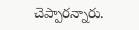చెప్పారన్నారు.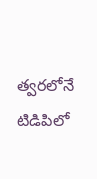త్వరలోనే టిడిపిలో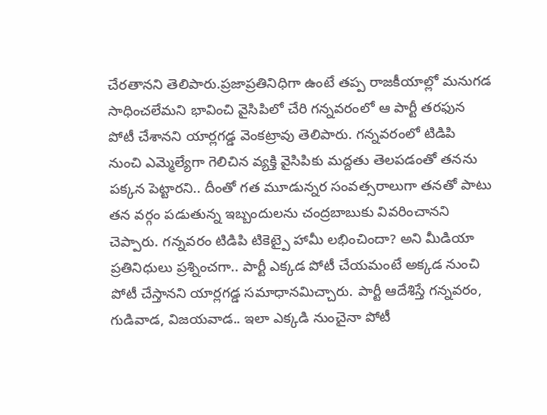చేరతానని తెలిపారు.ప్రజాప్రతినిధిగా ఉంటే తప్ప రాజకీయాల్లో మనుగడ సాధించలేమని భావించి వైసిపిలో చేరి గన్నవరంలో ఆ పార్టీ తరఫున పోటీ చేశానని యార్లగడ్డ వెంకట్రావు తెలిపారు. గన్నవరంలో టిడిపి నుంచి ఎమ్మెల్యేగా గెలిచిన వ్యక్తి వైసిపికు మద్దతు తెలపడంతో తనను పక్కన పెట్టారని.. దీంతో గత మూడున్నర సంవత్సరాలుగా తనతో పాటు తన వర్గం పడుతున్న ఇబ్బందులను చంద్రబాబుకు వివరించానని చెప్పారు. గన్నవరం టిడిపి టికెట్పై హామీ లభించిందా? అని మీడియా ప్రతినిధులు ప్రశ్నించగా.. పార్టీ ఎక్కడ పోటీ చేయమంటే అక్కడ నుంచి పోటీ చేస్తానని యార్లగడ్డ సమాధానమిచ్చారు. పార్టీ ఆదేశిస్తే గన్నవరం, గుడివాడ, విజయవాడ.. ఇలా ఎక్కడి నుంచైనా పోటీ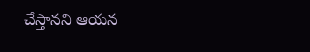చేస్తానని ఆయన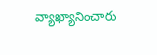వ్యాఖ్యానించారు